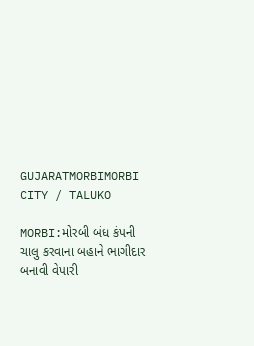GUJARATMORBIMORBI CITY / TALUKO

MORBI:મોરબી બંધ કંપની ચાલુ કરવાના બહાને ભાગીદાર બનાવી વેપારી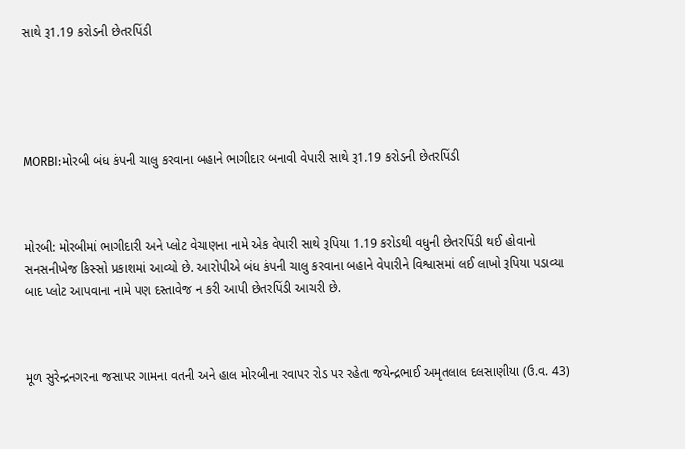સાથે રૂ1.19 કરોડની છેતરપિંડી





MORBI:મોરબી બંધ કંપની ચાલુ કરવાના બહાને ભાગીદાર બનાવી વેપારી સાથે રૂ1.19 કરોડની છેતરપિંડી



મોરબી: મોરબીમાં ભાગીદારી અને પ્લોટ વેચાણના નામે એક વેપારી સાથે રૂપિયા 1.19 કરોડથી વધુની છેતરપિંડી થઈ હોવાનો સનસનીખેજ કિસ્સો પ્રકાશમાં આવ્યો છે. આરોપીએ બંધ કંપની ચાલુ કરવાના બહાને વેપારીને વિશ્વાસમાં લઈ લાખો રૂપિયા પડાવ્યા બાદ પ્લોટ આપવાના નામે પણ દસ્તાવેજ ન કરી આપી છેતરપિંડી આચરી છે.



મૂળ સુરેન્દ્રનગરના જસાપર ગામના વતની અને હાલ મોરબીના રવાપર રોડ પર રહેતા જયેન્દ્રભાઈ અમૃતલાલ દલસાણીયા (ઉ.વ. 43)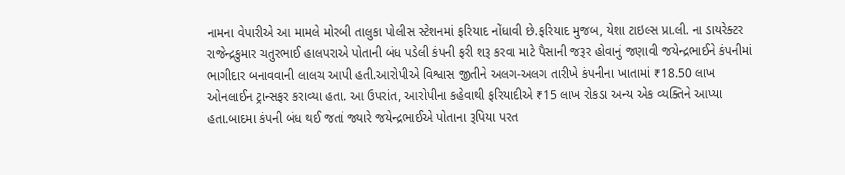નામના વેપારીએ આ મામલે મોરબી તાલુકા પોલીસ સ્ટેશનમાં ફરિયાદ નોંધાવી છે.ફરિયાદ મુજબ, યેશા ટાઇલ્સ પ્રા.લી. ના ડાયરેક્ટર રાજેન્દ્રકુમાર ચતુરભાઈ હાલપરાએ પોતાની બંધ પડેલી કંપની ફરી શરૂ કરવા માટે પૈસાની જરૂર હોવાનું જણાવી જયેન્દ્રભાઈને કંપનીમાં ભાગીદાર બનાવવાની લાલચ આપી હતી.આરોપીએ વિશ્વાસ જીતીને અલગ-અલગ તારીખે કંપનીના ખાતામાં ₹18.50 લાખ ઓનલાઈન ટ્રાન્સફર કરાવ્યા હતા. આ ઉપરાંત, આરોપીના કહેવાથી ફરિયાદીએ ₹15 લાખ રોકડા અન્ય એક વ્યક્તિને આપ્યા હતા.બાદમા કંપની બંધ થઈ જતાં જ્યારે જયેન્દ્રભાઈએ પોતાના રૂપિયા પરત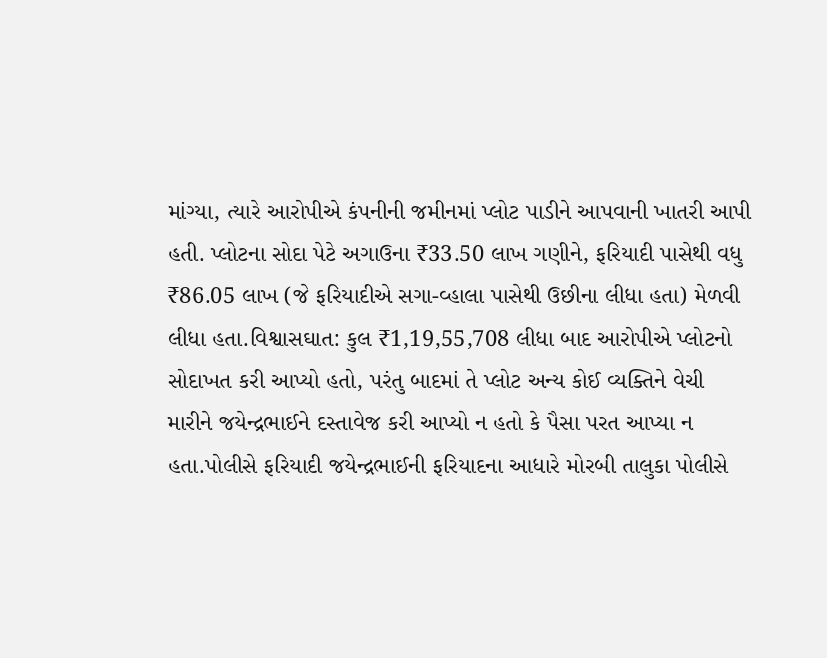માંગ્યા, ત્યારે આરોપીએ કંપનીની જમીનમાં પ્લોટ પાડીને આપવાની ખાતરી આપી હતી. પ્લોટના સોદા પેટે અગાઉના ₹33.50 લાખ ગણીને, ફરિયાદી પાસેથી વધુ ₹86.05 લાખ (જે ફરિયાદીએ સગા-વ્હાલા પાસેથી ઉછીના લીધા હતા) મેળવી લીધા હતા.વિશ્વાસઘાત: કુલ ₹1,19,55,708 લીધા બાદ આરોપીએ પ્લોટનો સોદાખત કરી આપ્યો હતો, પરંતુ બાદમાં તે પ્લોટ અન્ય કોઈ વ્યક્તિને વેચી મારીને જયેન્દ્રભાઈને દસ્તાવેજ કરી આપ્યો ન હતો કે પૈસા પરત આપ્યા ન હતા.પોલીસે ફરિયાદી જયેન્દ્રભાઈની ફરિયાદના આધારે મોરબી તાલુકા પોલીસે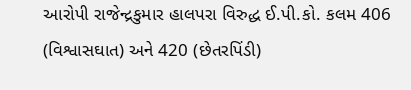આરોપી રાજેન્દ્રકુમાર હાલપરા વિરુદ્ધ ઈ.પી.કો. કલમ 406 (વિશ્વાસઘાત) અને 420 (છેતરપિંડી)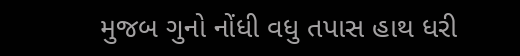મુજબ ગુનો નોંધી વધુ તપાસ હાથ ધરી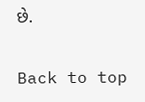છે.

Back to top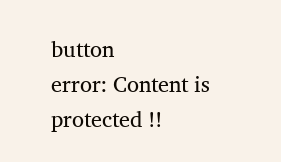button
error: Content is protected !!